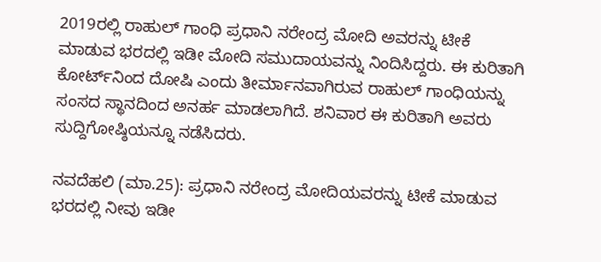2019ರಲ್ಲಿ ರಾಹುಲ್‌ ಗಾಂಧಿ ಪ್ರಧಾನಿ ನರೇಂದ್ರ ಮೋದಿ ಅವರನ್ನು ಟೀಕೆ ಮಾಡುವ ಭರದಲ್ಲಿ ಇಡೀ ಮೋದಿ ಸಮುದಾಯವನ್ನು ನಿಂದಿಸಿದ್ದರು. ಈ ಕುರಿತಾಗಿ ಕೋರ್ಟ್‌ನಿಂದ ದೋಷಿ ಎಂದು ತೀರ್ಮಾನವಾಗಿರುವ ರಾಹುಲ್‌ ಗಾಂಧಿಯನ್ನು ಸಂಸದ ಸ್ಥಾನದಿಂದ ಅನರ್ಹ ಮಾಡಲಾಗಿದೆ. ಶನಿವಾರ ಈ ಕುರಿತಾಗಿ ಅವರು ಸುದ್ದಿಗೋಷ್ಠಿಯನ್ನೂ ನಡೆಸಿದರು.

ನವದೆಹಲಿ (ಮಾ.25): ಪ್ರಧಾನಿ ನರೇಂದ್ರ ಮೋದಿಯವರನ್ನು ಟೀಕೆ ಮಾಡುವ ಭರದಲ್ಲಿ ನೀವು ಇಡೀ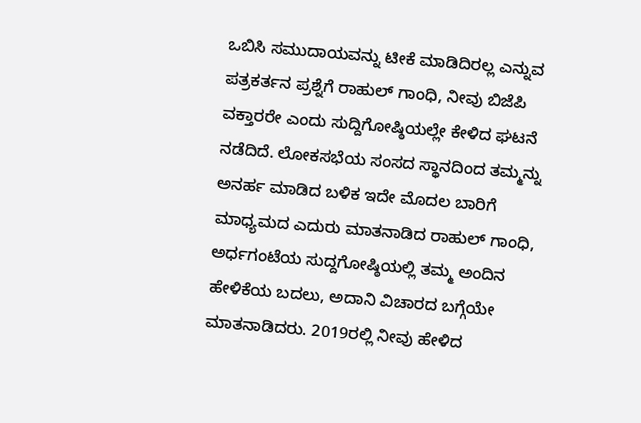ಒಬಿಸಿ ಸಮುದಾಯವನ್ನು ಟೀಕೆ ಮಾಡಿದಿರಲ್ಲ ಎನ್ನುವ ಪತ್ರಕರ್ತನ ಪ್ರಶ್ನೆಗೆ ರಾಹುಲ್‌ ಗಾಂಧಿ, ನೀವು ಬಿಜೆಪಿ ವಕ್ತಾರರೇ ಎಂದು ಸುದ್ದಿಗೋಷ್ಠಿಯಲ್ಲೇ ಕೇಳಿದ ಘಟನೆ ನಡೆದಿದೆ. ಲೋಕಸಭೆಯ ಸಂಸದ ಸ್ಥಾನದಿಂದ ತಮ್ಮನ್ನು ಅನರ್ಹ ಮಾಡಿದ ಬಳಿಕ ಇದೇ ಮೊದಲ ಬಾರಿಗೆ ಮಾಧ್ಯಮದ ಎದುರು ಮಾತನಾಡಿದ ರಾಹುಲ್‌ ಗಾಂಧಿ, ಅರ್ಧಗಂಟೆಯ ಸುದ್ದಗೋಷ್ಠಿಯಲ್ಲಿ ತಮ್ಮ ಅಂದಿನ ಹೇಳಿಕೆಯ ಬದಲು, ಅದಾನಿ ವಿಚಾರದ ಬಗ್ಗೆಯೇ ಮಾತನಾಡಿದರು. 2019ರಲ್ಲಿ ನೀವು ಹೇಳಿದ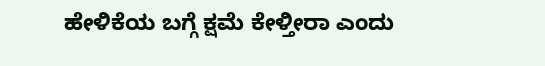ಹೇಳಿಕೆಯ ಬಗ್ಗೆ ಕ್ಷಮೆ ಕೇಳ್ತೀರಾ ಎಂದು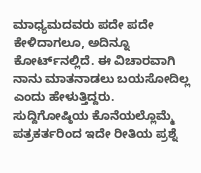ಮಾಧ್ಯಮದವರು ಪದೇ ಪದೇ ಕೇಳಿದಾಗಲೂ, ಅದಿನ್ನೂ ಕೋರ್ಟ್‌ನಲ್ಲಿದೆ. ಈ ವಿಚಾರವಾಗಿ ನಾನು ಮಾತನಾಡಲು ಬಯಸೋದಿಲ್ಲ ಎಂದು ಹೇಳುತ್ತಿದ್ದರು. ಸುದ್ದಿಗೋಷ್ಠಿಯ ಕೊನೆಯಲ್ಲೊಮ್ಮೆ ಪತ್ರಕರ್ತರಿಂದ ಇದೇ ರೀತಿಯ ಪ್ರಶ್ನೆ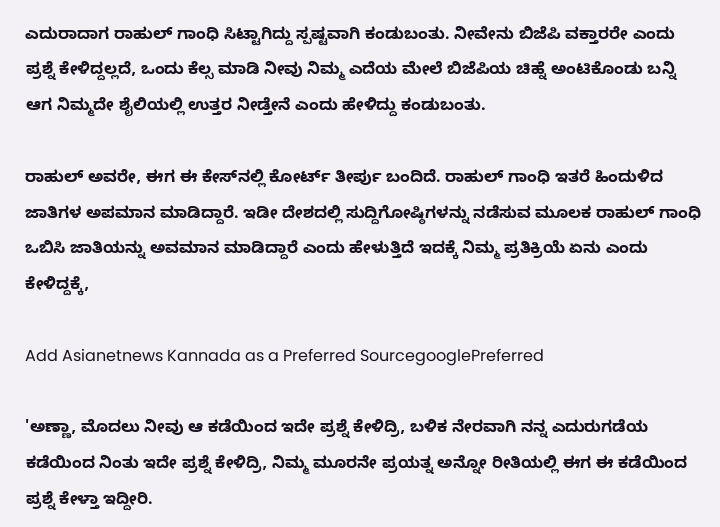ಎದುರಾದಾಗ ರಾಹುಲ್‌ ಗಾಂಧಿ ಸಿಟ್ಟಾಗಿದ್ದು ಸ್ಪಷ್ಟವಾಗಿ ಕಂಡುಬಂತು. ನೀವೇನು ಬಿಜೆಪಿ ವಕ್ತಾರರೇ ಎಂದು ಪ್ರಶ್ನೆ ಕೇಳಿದ್ದಲ್ಲದೆ, ಒಂದು ಕೆಲ್ಸ ಮಾಡಿ ನೀವು ನಿಮ್ಮ ಎದೆಯ ಮೇಲೆ ಬಿಜೆಪಿಯ ಚಿಹ್ನೆ ಅಂಟಿಕೊಂಡು ಬನ್ನಿ ಆಗ ನಿಮ್ಮದೇ ಶೈಲಿಯಲ್ಲಿ ಉತ್ತರ ನೀಡ್ತೇನೆ ಎಂದು ಹೇಳಿದ್ದು ಕಂಡುಬಂತು.

ರಾಹುಲ್‌ ಅವರೇ, ಈಗ ಈ ಕೇಸ್‌ನಲ್ಲಿ ಕೋರ್ಟ್‌ ತೀರ್ಪು ಬಂದಿದೆ. ರಾಹುಲ್‌ ಗಾಂಧಿ ಇತರೆ ಹಿಂದುಳಿದ ಜಾತಿಗಳ ಅಪಮಾನ ಮಾಡಿದ್ದಾರೆ. ಇಡೀ ದೇಶದಲ್ಲಿ ಸುದ್ದಿಗೋಷ್ಠಿಗಳನ್ನು ನಡೆಸುವ ಮೂಲಕ ರಾಹುಲ್‌ ಗಾಂಧಿ ಒಬಿಸಿ ಜಾತಿಯನ್ನು ಅವಮಾನ ಮಾಡಿದ್ದಾರೆ ಎಂದು ಹೇಳುತ್ತಿದೆ ಇದಕ್ಕೆ ನಿಮ್ಮ ಪ್ರತಿಕ್ರಿಯೆ ಏನು ಎಂದು ಕೇಳಿದ್ದಕ್ಕೆ,

Add Asianetnews Kannada as a Preferred SourcegooglePreferred

'ಅಣ್ಣಾ, ಮೊದಲು ನೀವು ಆ ಕಡೆಯಿಂದ ಇದೇ ಪ್ರಶ್ನೆ ಕೇಳಿದ್ರಿ, ಬಳಿಕ ನೇರವಾಗಿ ನನ್ನ ಎದುರುಗಡೆಯ ಕಡೆಯಿಂದ ನಿಂತು ಇದೇ ಪ್ರಶ್ನೆ ಕೇಳಿದ್ರಿ, ನಿಮ್ಮ ಮೂರನೇ ಪ್ರಯತ್ನ ಅನ್ನೋ ರೀತಿಯಲ್ಲಿ ಈಗ ಈ ಕಡೆಯಿಂದ ಪ್ರಶ್ನೆ ಕೇಳ್ತಾ ಇದ್ದೀರಿ.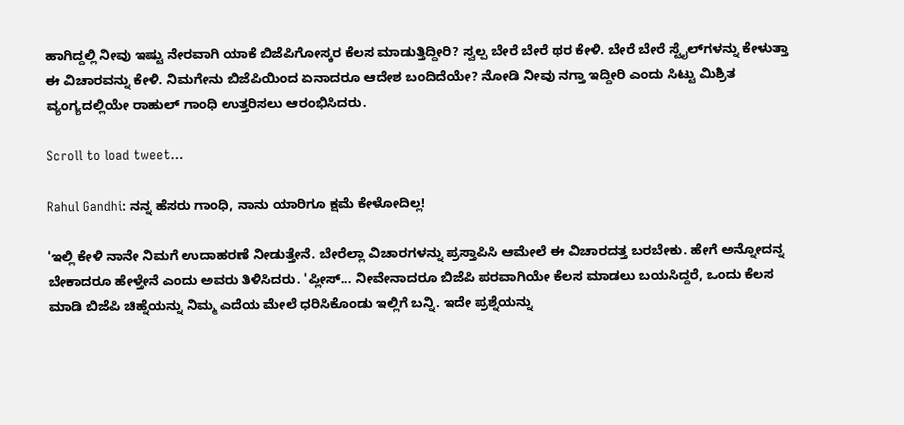ಹಾಗಿದ್ದಲ್ಲಿ ನೀವು ಇಷ್ಟು ನೇರವಾಗಿ ಯಾಕೆ ಬಿಜೆಪಿಗೋಸ್ಕರ ಕೆಲಸ ಮಾಡುತ್ತಿದ್ದೀರಿ? ಸ್ವಲ್ಪ ಬೇರೆ ಬೇರೆ ಥರ ಕೇಳಿ. ಬೇರೆ ಬೇರೆ ಸ್ಟೈಲ್‌ಗಳನ್ನು ಕೇಳುತ್ತಾ ಈ ವಿಚಾರವನ್ನು ಕೇಳಿ. ನಿಮಗೇನು ಬಿಜೆಪಿಯಿಂದ ಏನಾದರೂ ಆದೇಶ ಬಂದಿದೆಯೇ? ನೋಡಿ ನೀವು ನಗ್ತಾ ಇದ್ದೀರಿ ಎಂದು ಸಿಟ್ಟು ಮಿಶ್ರಿತ ವ್ಯಂಗ್ಯದಲ್ಲಿಯೇ ರಾಹುಲ್‌ ಗಾಂಧಿ ಉತ್ತರಿಸಲು ಆರಂಭಿಸಿದರು.

Scroll to load tweet…

Rahul Gandhi: ನನ್ನ ಹೆಸರು ಗಾಂಧಿ, ನಾನು ಯಾರಿಗೂ ಕ್ಷಮೆ ಕೇಳೋದಿಲ್ಲ!

'ಇಲ್ಲಿ ಕೇಳಿ ನಾನೇ ನಿಮಗೆ ಉದಾಹರಣೆ ನೀಡುತ್ತೇನೆ. ಬೇರೆಲ್ಲಾ ವಿಚಾರಗಳನ್ನು ಪ್ರಸ್ತಾಪಿಸಿ ಆಮೇಲೆ ಈ ವಿಚಾರದತ್ತ ಬರಬೇಕು. ಹೇಗೆ ಅನ್ನೋದನ್ನ ಬೇಕಾದರೂ ಹೇಳ್ತೇನೆ ಎಂದು ಅವರು ತಿಳಿಸಿದರು. 'ಪ್ಲೀಸ್‌... ನೀವೇನಾದರೂ ಬಿಜೆಪಿ ಪರವಾಗಿಯೇ ಕೆಲಸ ಮಾಡಲು ಬಯಸಿದ್ದರೆ, ಒಂದು ಕೆಲಸ ಮಾಡಿ ಬಿಜೆಪಿ ಚಿಹ್ನೆಯನ್ನು ನಿಮ್ಮ ಎದೆಯ ಮೇಲೆ ಧರಿಸಿಕೊಂಡು ಇಲ್ಲಿಗೆ ಬನ್ನಿ. ಇದೇ ಪ್ರಶ್ನೆಯನ್ನು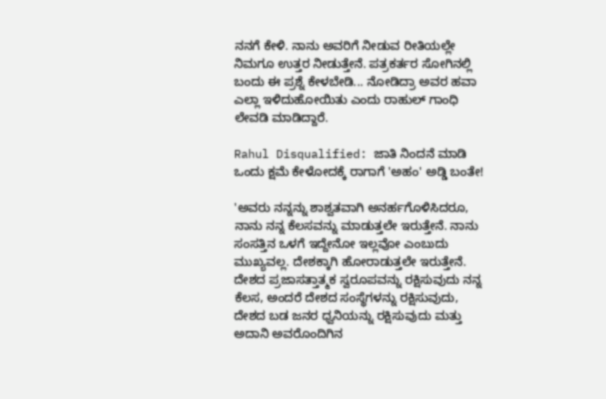ನನಗೆ ಕೇಳಿ. ನಾನು ಅವರಿಗೆ ನೀಡುವ ರೀತಿಯಲ್ಲೇ ನಿಮಗೂ ಉತ್ತರ ನೀಡುತ್ತೇನೆ. ಪತ್ರಕರ್ತರ ಸೋಗಿನಲ್ಲಿ ಬಂದು ಈ ಪ್ರಶ್ನೆ ಕೇಳಬೇಡಿ... ನೋಡಿದ್ರಾ ಅವರ ಹವಾ ಎಲ್ಲಾ ಇಳಿದುಹೋಯಿತು ಎಂದು ರಾಹುಲ್‌ ಗಾಂಧಿ ಲೇವಡಿ ಮಾಡಿದ್ದಾರೆ.

Rahul Disqualified: ಜಾತಿ ನಿಂದನೆ ಮಾಡಿ ಒಂದು ಕ್ಷಮೆ ಕೇಳೋದಕ್ಕೆ ರಾಗಾಗೆ 'ಅಹಂ' ಅಡ್ಡಿ ಬಂತೇ!

'ಅವರು ನನ್ನನ್ನು ಶಾಶ್ವತವಾಗಿ ಅನರ್ಹಗೊಳಿಸಿದರೂ, ನಾನು ನನ್ನ ಕೆಲಸವನ್ನು ಮಾಡುತ್ತಲೇ ಇರುತ್ತೇನೆ. ನಾನು ಸಂಸತ್ತಿನ ಒಳಗೆ ಇದ್ದೇನೋ ಇಲ್ಲವೋ ಎಂಬುದು ಮುಖ್ಯವಲ್ಲ. ದೇಶಕ್ಕಾಗಿ ಹೋರಾಡುತ್ತಲೇ ಇರುತ್ತೇನೆ. ದೇಶದ ಪ್ರಜಾಸತ್ತಾತ್ಮಕ ಸ್ವರೂಪವನ್ನು ರಕ್ಷಿಸುವುದು ನನ್ನ ಕೆಲಸ, ಅಂದರೆ ದೇಶದ ಸಂಸ್ಥೆಗಳನ್ನು ರಕ್ಷಿಸುವುದು, ದೇಶದ ಬಡ ಜನರ ಧ್ವನಿಯನ್ನು ರಕ್ಷಿಸುವುದು ಮತ್ತು ಅದಾನಿ ಅವರೊಂದಿಗಿನ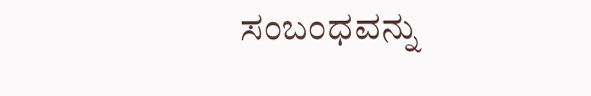ಸಂಬಂಧವನ್ನು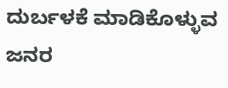ದುರ್ಬಳಕೆ ಮಾಡಿಕೊಳ್ಳುವ ಜನರ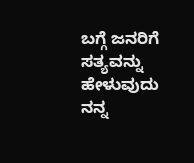ಬಗ್ಗೆ ಜನರಿಗೆ ಸತ್ಯವನ್ನು ಹೇಳುವುದು ನನ್ನ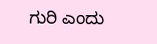ಗುರಿ ಎಂದು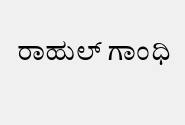ರಾಹುಲ್‌ ಗಾಂಧಿ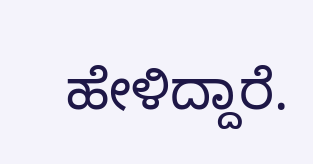ಹೇಳಿದ್ದಾರೆ.